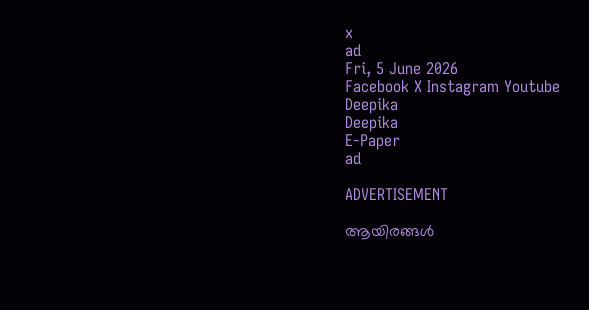x
ad
Fri, 5 June 2026
Facebook X Instagram Youtube
Deepika
Deepika
E-Paper
ad

ADVERTISEMENT

ആയിരങ്ങൾ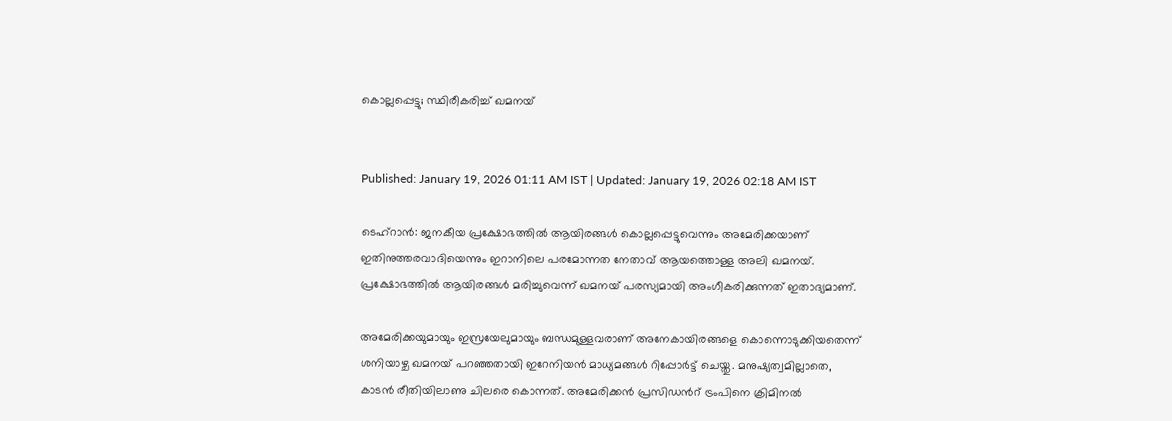കൊല്ലപ്പെട്ടു; സ്ഥിരീകരിച്ച് ഖമനയ്


Published: January 19, 2026 01:11 AM IST | Updated: January 19, 2026 02:18 AM IST

ടെഹ്റാൻ: ജനകീയ പ്രക്ഷോഭത്തിൽ ആയിരങ്ങൾ കൊല്ലപ്പെട്ടുവെന്നും അമേരിക്കയാണ് ഇതിനുത്തരവാദിയെന്നും ഇറാനിലെ പരമോന്നത നേതാവ് ആയത്തൊള്ള അലി ഖമനയ്. പ്രക്ഷോഭത്തിൽ ആയിരങ്ങൾ മരിച്ചുവെന്ന് ഖമനയ് പരസ്യമായി അംഗീകരിക്കുന്നത് ഇതാദ്യമാണ്.

അമേരിക്കയുമായും ഇസ്രയേലുമായും ബന്ധമുള്ളവരാണ് അനേകായിരങ്ങളെ കൊന്നൊടുക്കിയതെന്ന് ശനിയാഴ്ച ഖമനയ് പറഞ്ഞതായി ഇറേനിയൻ മാധ്യമങ്ങൾ റിപ്പോർട്ട് ചെയ്തു. മനുഷ്യത്വമില്ലാതെ, കാടൻ രീതിയിലാണു ചിലരെ കൊന്നത്. അമേരിക്കൻ പ്രസിഡന്‍റ് ട്രംപിനെ ക്രിമിനൽ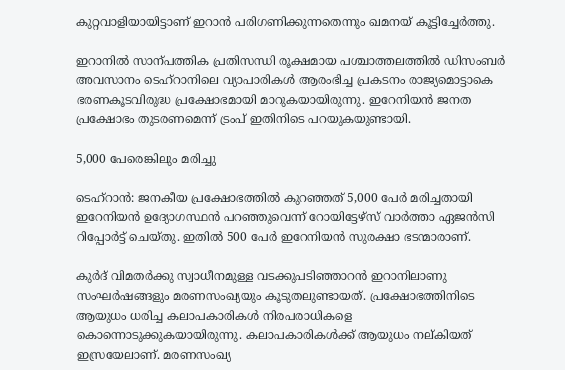കുറ്റവാളിയായിട്ടാണ് ഇറാൻ പരിഗണിക്കുന്നതെന്നും ഖമനയ് കൂട്ടിച്ചേർത്തു.

ഇറാനിൽ സാന്പത്തിക പ്രതിസന്ധി രൂക്ഷമായ പശ്ചാത്തലത്തിൽ ഡിസംബർ അവസാനം ടെഹ്റാനിലെ വ്യാപാരികൾ ആരംഭിച്ച പ്രകടനം രാജ്യമൊട്ടാകെ ഭരണകൂടവിരുദ്ധ പ്രക്ഷോഭമായി മാറുകയായിരുന്നു. ഇറേനിയൻ ജനത പ്രക്ഷോഭം തുടരണമെന്ന് ട്രംപ് ഇതിനിടെ പറയുകയുണ്ടായി.

5,000 പേരെങ്കിലും മരിച്ചു

ടെഹ്റാൻ: ജനകീയ പ്രക്ഷോഭത്തിൽ കുറഞ്ഞത് 5,000 പേർ മരിച്ചതായി ഇറേനിയൻ ഉദ്യോഗസ്ഥൻ പറഞ്ഞുവെന്ന് റോയിട്ടേഴ്സ് വാർത്താ ഏജൻസി റിപ്പോർട്ട് ചെയ്തു. ഇതിൽ 500 പേർ ഇറേനിയൻ സുരക്ഷാ ഭടന്മാരാണ്.

കുർദ് വിമതർക്കു സ്വാധീനമുള്ള വടക്കുപടിഞ്ഞാറൻ ഇറാനിലാണു സംഘർഷങ്ങളും മരണസംഖ്യയും കൂടുതലുണ്ടായത്. പ്രക്ഷോഭത്തിനിടെ ആയുധം ധരിച്ച കലാപകാരികൾ നിരപരാധികളെ കൊന്നൊടുക്കുകയായിരുന്നു. കലാപകാരികൾക്ക് ആയുധം നല്കിയത് ഇസ്രയേലാണ്. മരണസംഖ്യ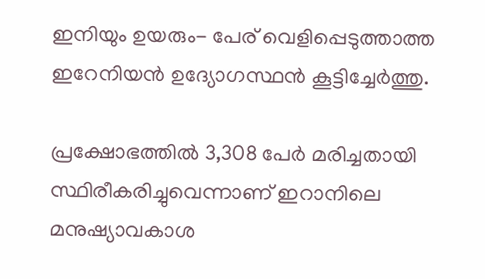ഇനിയും ഉയരും- പേര് വെളിപ്പെടുത്താത്ത ഇറേനിയൻ ഉദ്യോഗസ്ഥൻ കൂട്ടിച്ചേർത്തു.

പ്രക്ഷോഭത്തിൽ 3,308 പേർ മരിച്ചതായി സ്ഥിരീകരിച്ചുവെന്നാണ് ഇറാനിലെ മനുഷ്യാവകാശ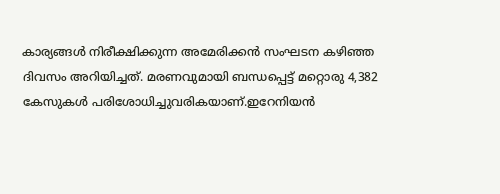കാര്യങ്ങൾ നിരീക്ഷിക്കുന്ന അമേരിക്കൻ സംഘടന കഴിഞ്ഞ ദിവസം അറിയിച്ചത്. മരണവുമായി ബന്ധപ്പെട്ട് മറ്റൊരു 4,382 കേസുകൾ പരിശോധിച്ചുവരികയാണ്.ഇറേനിയൻ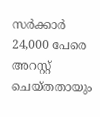സർക്കാർ 24,000 പേരെ അറസ്റ്റ് ചെയ്തതായും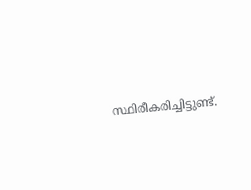സ്ഥിരീകരിച്ചിട്ടുണ്ട്.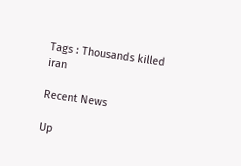Tags : Thousands killed iran

Recent News

Up